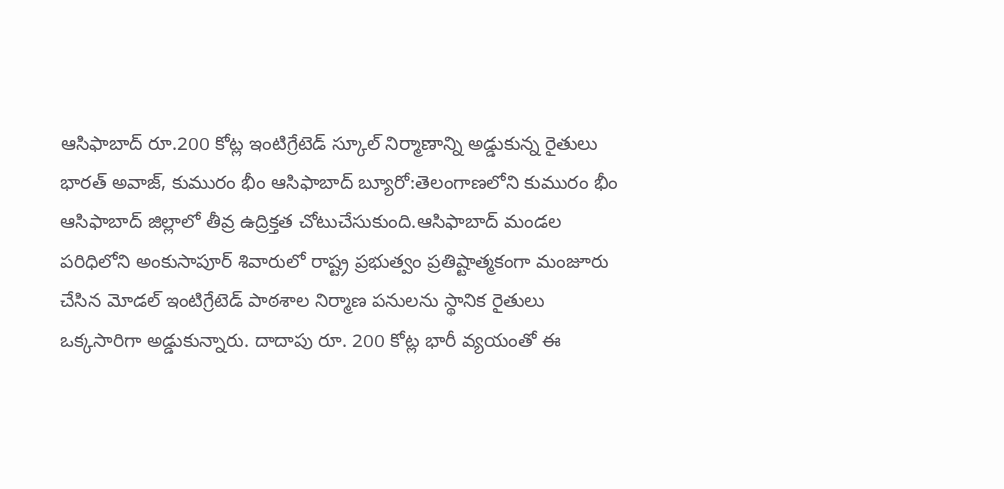ఆసిఫాబాద్ రూ.200 కోట్ల ఇంటిగ్రేటెడ్ స్కూల్ నిర్మాణాన్ని అడ్డుకున్న రైతులు
భారత్ అవాజ్, కుమురం భీం ఆసిఫాబాద్ బ్యూరో:తెలంగాణలోని కుమురం భీం ఆసిఫాబాద్ జిల్లాలో తీవ్ర ఉద్రిక్తత చోటుచేసుకుంది.ఆసిఫాబాద్ మండల పరిధిలోని అంకుసాపూర్ శివారులో రాష్ట్ర ప్రభుత్వం ప్రతిష్టాత్మకంగా మంజూరు చేసిన మోడల్ ఇంటిగ్రేటెడ్ పాఠశాల నిర్మాణ పనులను స్థానిక రైతులు ఒక్కసారిగా అడ్డుకున్నారు. దాదాపు రూ. 200 కోట్ల భారీ వ్యయంతో ఈ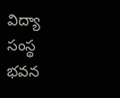విద్యా సంస్థ భవన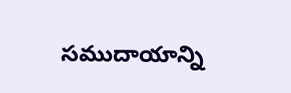సముదాయాన్ని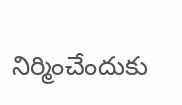నిర్మించేందుకు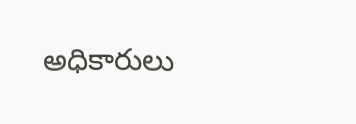అధికారులు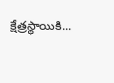క్షేత్రస్థాయికి...